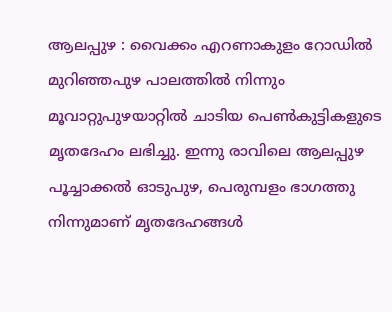ആലപ്പുഴ : വൈക്കം എറണാകുളം റോഡിൽ മുറിഞ്ഞപുഴ പാലത്തിൽ നിന്നും മൂവാറ്റുപുഴയാറ്റിൽ ചാടിയ പെൺകുട്ടികളുടെ മൃതദേഹം ലഭിച്ചു. ഇന്നു രാവിലെ ആലപ്പുഴ പൂച്ചാക്കൽ ഓടുപുഴ, പെരുമ്പളം ഭാഗത്തു നിന്നുമാണ് മൃതദേഹങ്ങൾ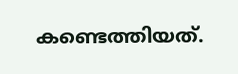കണ്ടെത്തിയത്.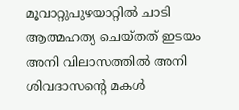മൂവാറ്റുപുഴയാറ്റിൽ ചാടി ആത്മഹത്യ ചെയ്തത് ഇടയം അനി വിലാസത്തിൽ അനി ശിവദാസന്റെ മകൾ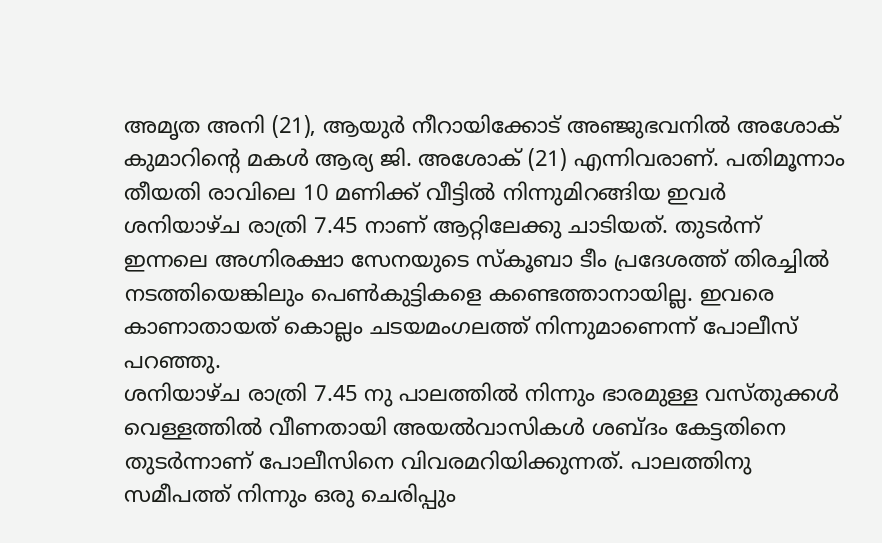അമൃത അനി (21), ആയുർ നീറായിക്കോട് അഞ്ജുഭവനിൽ അശോക് കുമാറിന്റെ മകൾ ആര്യ ജി. അശോക് (21) എന്നിവരാണ്. പതിമൂന്നാം തീയതി രാവിലെ 10 മണിക്ക് വീട്ടിൽ നിന്നുമിറങ്ങിയ ഇവർ ശനിയാഴ്ച രാത്രി 7.45 നാണ് ആറ്റിലേക്കു ചാടിയത്. തുടർന്ന് ഇന്നലെ അഗ്നിരക്ഷാ സേനയുടെ സ്കൂബാ ടീം പ്രദേശത്ത് തിരച്ചിൽ നടത്തിയെങ്കിലും പെൺകുട്ടികളെ കണ്ടെത്താനായില്ല. ഇവരെ കാണാതായത് കൊല്ലം ചടയമംഗലത്ത് നിന്നുമാണെന്ന് പോലീസ് പറഞ്ഞു.
ശനിയാഴ്ച രാത്രി 7.45 നു പാലത്തിൽ നിന്നും ഭാരമുള്ള വസ്തുക്കൾ വെള്ളത്തിൽ വീണതായി അയൽവാസികൾ ശബ്ദം കേട്ടതിനെ തുടർന്നാണ് പോലീസിനെ വിവരമറിയിക്കുന്നത്. പാലത്തിനു സമീപത്ത് നിന്നും ഒരു ചെരിപ്പും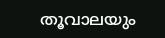തൂവാലയും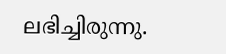ലഭിച്ചിരുന്നു.